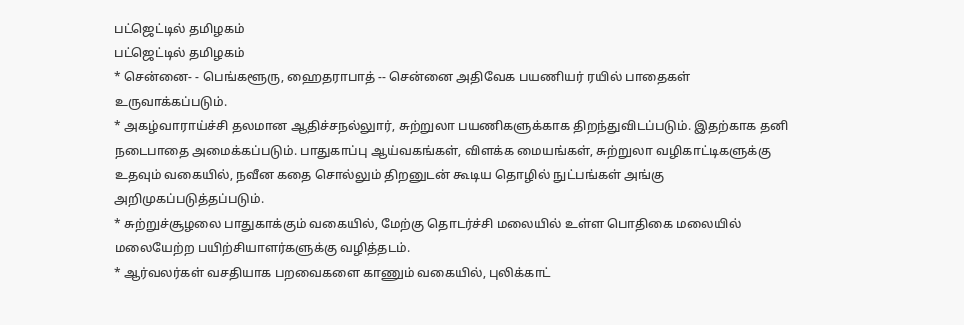பட்ஜெட்டில் தமிழகம்
பட்ஜெட்டில் தமிழகம்
* சென்னை- - பெங்களூரு, ஹைதராபாத் -- சென்னை அதிவேக பயணியர் ரயில் பாதைகள் உருவாக்கப்படும்.
* அகழ்வாராய்ச்சி தலமான ஆதிச்சநல்லுார், சுற்றுலா பயணிகளுக்காக திறந்துவிடப்படும். இதற்காக தனி நடைபாதை அமைக்கப்படும். பாதுகாப்பு ஆய்வகங்கள், விளக்க மையங்கள், சுற்றுலா வழிகாட்டிகளுக்கு உதவும் வகையில், நவீன கதை சொல்லும் திறனுடன் கூடிய தொழில் நுட்பங்கள் அங்கு அறிமுகப்படுத்தப்படும்.
* சுற்றுச்சூழலை பாதுகாக்கும் வகையில், மேற்கு தொடர்ச்சி மலையில் உள்ள பொதிகை மலையில் மலையேற்ற பயிற்சியாளர்களுக்கு வழித்தடம்.
* ஆர்வலர்கள் வசதியாக பறவைகளை காணும் வகையில், புலிக்காட்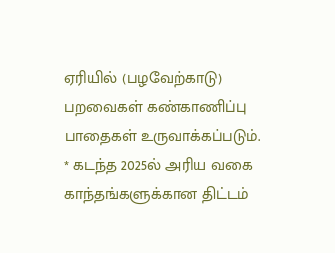ஏரியில் (பழவேற்காடு) பறவைகள் கண்காணிப்பு பாதைகள் உருவாக்கப்படும்.
* கடந்த 2025ல் அரிய வகை காந்தங்களுக்கான திட்டம்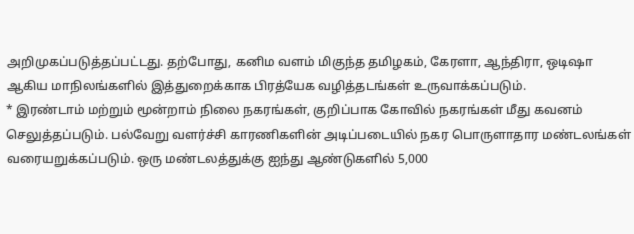அறிமுகப்படுத்தப்பட்டது. தற்போது, கனிம வளம் மிகுந்த தமிழகம், கேரளா, ஆந்திரா, ஒடிஷா ஆகிய மாநிலங்களில் இத்துறைக்காக பிரத்யேக வழித்தடங்கள் உருவாக்கப்படும்.
* இரண்டாம் மற்றும் மூன்றாம் நிலை நகரங்கள், குறிப்பாக கோவில் நகரங்கள் மீது கவனம் செலுத்தப்படும். பல்வேறு வளர்ச்சி காரணிகளின் அடிப்படையில் நகர பொருளாதார மண்டலங்கள் வரையறுக்கப்படும். ஒரு மண்டலத்துக்கு ஐந்து ஆண்டுகளில் 5,000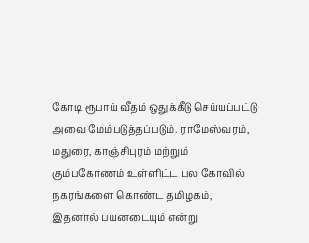கோடி ரூபாய் வீதம் ஒதுக்கீடு செய்யப்பட்டு அவை மேம்படுத்தப்படும். ராமேஸ்வரம், மதுரை, காஞ்சிபுரம் மற்றும் கும்பகோணம் உள்ளிட்ட பல கோவில் நகரங்களை கொண்ட தமிழகம், இதனால் பயனடையும் என்று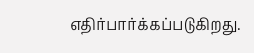எதிர்பார்க்கப்படுகிறது.